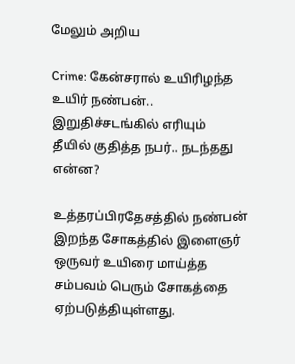மேலும் அறிய

Crime: கேன்சரால் உயிரிழந்த உயிர் நண்பன்.. இறுதிச்சடங்கில் எரியும் தீயில் குதித்த நபர்.. நடந்தது என்ன?

உத்தரப்பிரதேசத்தில் நண்பன் இறந்த சோகத்தில் இளைஞர் ஒருவர் உயிரை மாய்த்த சம்பவம் பெரும் சோகத்தை ஏற்படுத்தியுள்ளது.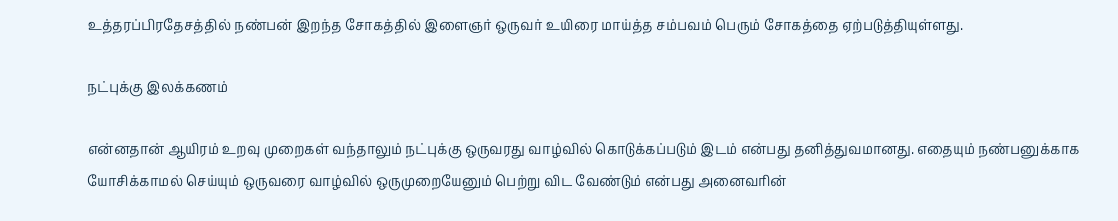உத்தரப்பிரதேசத்தில் நண்பன் இறந்த சோகத்தில் இளைஞர் ஒருவர் உயிரை மாய்த்த சம்பவம் பெரும் சோகத்தை ஏற்படுத்தியுள்ளது.

நட்புக்கு இலக்கணம்

என்னதான் ஆயிரம் உறவு முறைகள் வந்தாலும் நட்புக்கு ஒருவரது வாழ்வில் கொடுக்கப்படும் இடம் என்பது தனித்துவமானது. எதையும் நண்பனுக்காக யோசிக்காமல் செய்யும் ஒருவரை வாழ்வில் ஒருமுறையேனும் பெற்று விட வேண்டும் என்பது அனைவரின்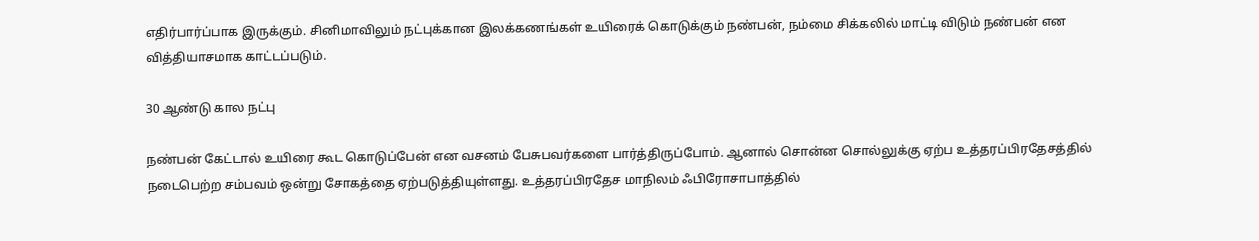எதிர்பார்ப்பாக இருக்கும். சினிமாவிலும் நட்புக்கான இலக்கணங்கள் உயிரைக் கொடுக்கும் நண்பன், நம்மை சிக்கலில் மாட்டி விடும் நண்பன் என வித்தியாசமாக காட்டப்படும்.

30 ஆண்டு கால நட்பு

நண்பன் கேட்டால் உயிரை கூட கொடுப்பேன் என வசனம் பேசுபவர்களை பார்த்திருப்போம். ஆனால் சொன்ன சொல்லுக்கு ஏற்ப உத்தரப்பிரதேசத்தில் நடைபெற்ற சம்பவம் ஒன்று சோகத்தை ஏற்படுத்தியுள்ளது. உத்தரப்பிரதேச மாநிலம் ஃபிரோசாபாத்தில்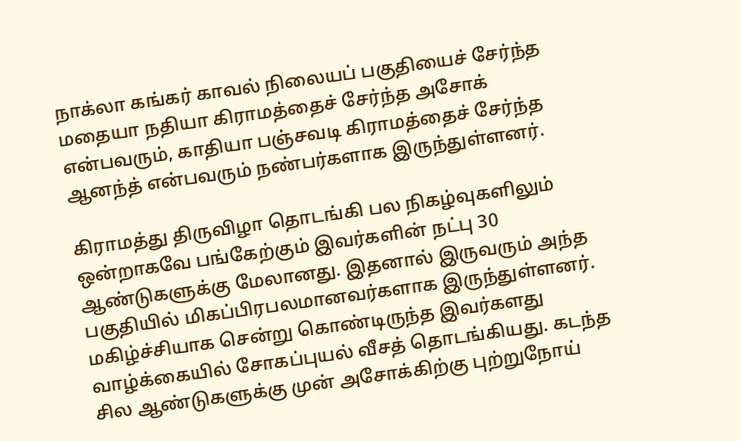நாக்லா கங்கர் காவல் நிலையப் பகுதியைச் சேர்ந்த மதையா நதியா கிராமத்தைச் சேர்ந்த அசோக் என்பவரும், காதியா பஞ்சவடி கிராமத்தைச் சேர்ந்த ஆனந்த் என்பவரும் நண்பர்களாக இருந்துள்ளனர்.

கிராமத்து திருவிழா தொடங்கி பல நிகழ்வுகளிலும் ஒன்றாகவே பங்கேற்கும் இவர்களின் நட்பு 30 ஆண்டுகளுக்கு மேலானது. இதனால் இருவரும் அந்த பகுதியில் மிகப்பிரபலமானவர்களாக இருந்துள்ளனர். மகிழ்ச்சியாக சென்று கொண்டிருந்த இவர்களது வாழ்க்கையில் சோகப்புயல் வீசத் தொடங்கியது. கடந்த சில ஆண்டுகளுக்கு முன் அசோக்கிற்கு புற்றுநோய்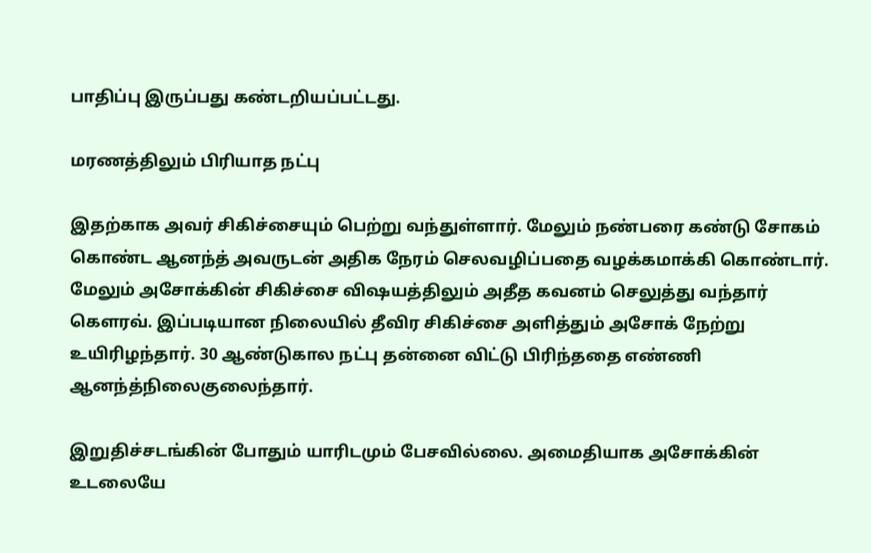பாதிப்பு இருப்பது கண்டறியப்பட்டது.

மரணத்திலும் பிரியாத நட்பு

இதற்காக அவர் சிகிச்சையும் பெற்று வந்துள்ளார். மேலும் நண்பரை கண்டு சோகம் கொண்ட ஆனந்த் அவருடன் அதிக நேரம் செலவழிப்பதை வழக்கமாக்கி கொண்டார். மேலும் அசோக்கின் சிகிச்சை விஷயத்திலும் அதீத கவனம் செலுத்து வந்தார் கௌரவ். இப்படியான நிலையில் தீவிர சிகிச்சை அளித்தும் அசோக் நேற்று உயிரிழந்தார். 30 ஆண்டுகால நட்பு தன்னை விட்டு பிரிந்ததை எண்ணி ஆனந்த்நிலைகுலைந்தார்.

இறுதிச்சடங்கின் போதும் யாரிடமும் பேசவில்லை. அமைதியாக அசோக்கின் உடலையே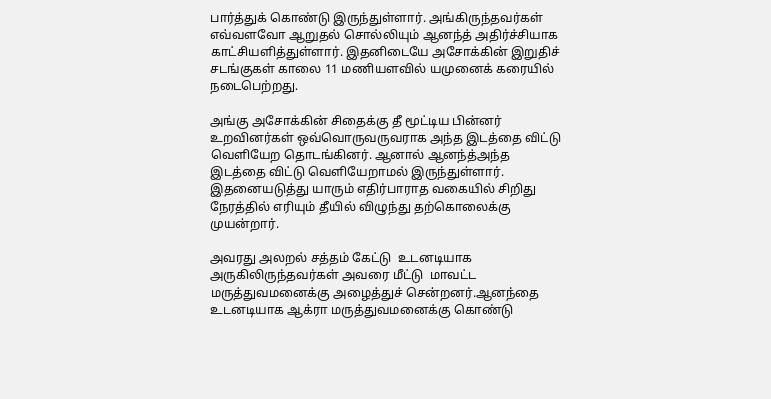பார்த்துக் கொண்டு இருந்துள்ளார். அங்கிருந்தவர்கள் எவ்வளவோ ஆறுதல் சொல்லியும் ஆனந்த் அதிர்ச்சியாக காட்சியளித்துள்ளார். இதனிடையே அசோக்கின் இறுதிச் சடங்குகள் காலை 11 மணியளவில் யமுனைக் கரையில் நடைபெற்றது.

அங்கு அசோக்கின் சிதைக்கு தீ மூட்டிய பின்னர் உறவினர்கள் ஒவ்வொருவருவராக அந்த இடத்தை விட்டு வெளியேற தொடங்கினர். ஆனால் ஆனந்த்அந்த இடத்தை விட்டு வெளியேறாமல் இருந்துள்ளார். இதனையடுத்து யாரும் எதிர்பாராத வகையில் சிறிது நேரத்தில் எரியும் தீயில் விழுந்து தற்கொலைக்கு முயன்றார்.

அவரது அலறல் சத்தம் கேட்டு  உடனடியாக அருகிலிருந்தவர்கள் அவரை மீட்டு  மாவட்ட மருத்துவமனைக்கு அழைத்துச் சென்றனர்.ஆனந்தை உடனடியாக ஆக்ரா மருத்துவமனைக்கு கொண்டு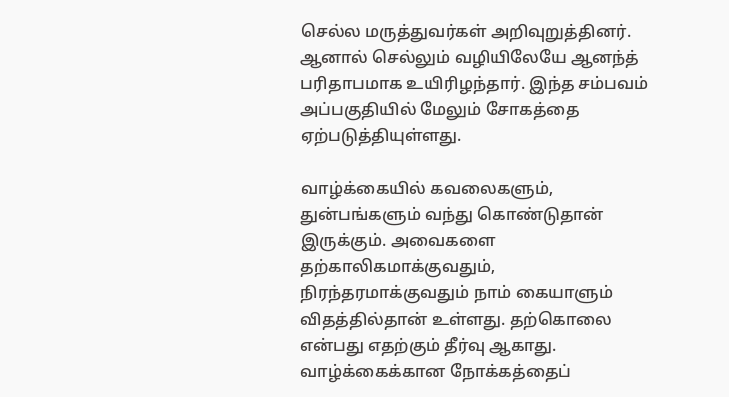செல்ல மருத்துவர்கள் அறிவுறுத்தினர். ஆனால் செல்லும் வழியிலேயே ஆனந்த் பரிதாபமாக உயிரிழந்தார். இந்த சம்பவம் அப்பகுதியில் மேலும் சோகத்தை ஏற்படுத்தியுள்ளது.

வாழ்க்கையில் கவலைகளும், துன்பங்களும் வந்து கொண்டுதான் இருக்கும். அவைகளை தற்காலிகமாக்குவதும், நிரந்தரமாக்குவதும் நாம் கையாளும் விதத்தில்தான் உள்ளது. தற்கொலை என்பது எதற்கும் தீர்வு ஆகாது. வாழ்க்கைக்கான நோக்கத்தைப்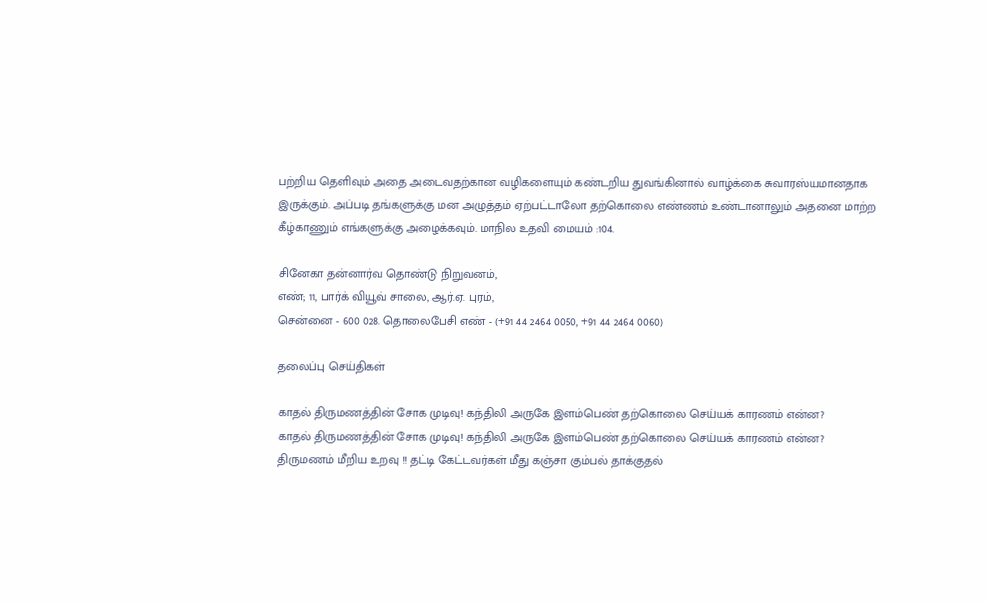பற்றிய தெளிவும் அதை அடைவதற்கான வழிகளையும் கண்டறிய துவங்கினால் வாழ்க்கை சுவாரஸ்யமானதாக இருக்கும். அப்படி தங்களுக்கு மன அழுத்தம் ஏற்பட்டாலோ தற்கொலை எண்ணம் உண்டானாலும் அதனை மாற்ற கீழ்காணும் எங்களுக்கு அழைக்கவும். மாநில உதவி மையம் :104.

சினேகா தன்னார்வ தொண்டு நிறுவனம்,
எண்; 11, பார்க் வியூவ் சாலை, ஆர்.ஏ. புரம்,
சென்னை - 600 028. தொலைபேசி எண் - (+91 44 2464 0050, +91 44 2464 0060)

தலைப்பு செய்திகள்

காதல் திருமணத்தின் சோக முடிவு! கந்திலி அருகே இளம்பெண் தற்கொலை செய்யக் காரணம் என்ன?
காதல் திருமணத்தின் சோக முடிவு! கந்திலி அருகே இளம்பெண் தற்கொலை செய்யக் காரணம் என்ன?
திருமணம் மீறிய உறவு !! தட்டி கேட்டவர்கள் மீது கஞ்சா கும்பல் தாக்குதல்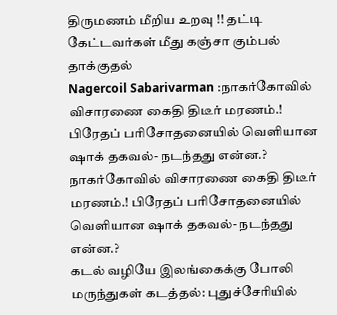திருமணம் மீறிய உறவு !! தட்டி கேட்டவர்கள் மீது கஞ்சா கும்பல் தாக்குதல்
Nagercoil Sabarivarman :நாகர்கோவில் விசாரணை கைதி திடீர் மரணம்.! பிரேதப் பரிசோதனையில் வெளியான ஷாக் தகவல்- நடந்தது என்ன.?
நாகர்கோவில் விசாரணை கைதி திடீர் மரணம்.! பிரேதப் பரிசோதனையில் வெளியான ஷாக் தகவல்- நடந்தது என்ன.?
கடல் வழியே இலங்கைக்கு போலி மருந்துகள் கடத்தல்: புதுச்சேரியில்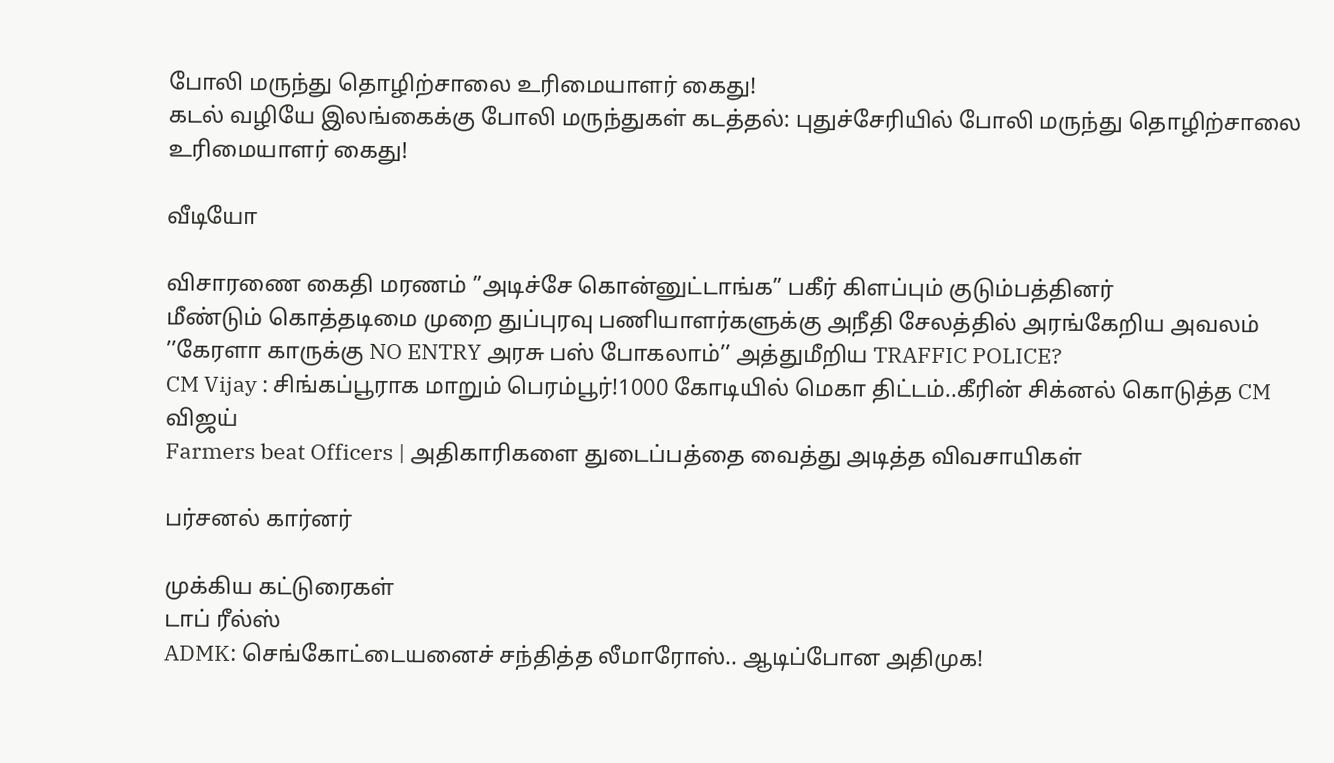போலி மருந்து தொழிற்சாலை உரிமையாளர் கைது!
கடல் வழியே இலங்கைக்கு போலி மருந்துகள் கடத்தல்: புதுச்சேரியில் போலி மருந்து தொழிற்சாலை உரிமையாளர் கைது!

வீடியோ

விசாரணை கைதி மரணம் ”அடிச்சே கொன்னுட்டாங்க” பகீர் கிளப்பும் குடும்பத்தினர்
மீண்டும் கொத்தடிமை முறை துப்புரவு பணியாளர்களுக்கு அநீதி சேலத்தில் அரங்கேறிய அவலம்
’’கேரளா காருக்கு NO ENTRY அரசு பஸ் போகலாம்’’ அத்துமீறிய TRAFFIC POLICE?
CM Vijay : சிங்கப்பூராக மாறும் பெரம்பூர்!1000 கோடியில் மெகா திட்டம்..கீரின் சிக்னல் கொடுத்த CM விஜய்
Farmers beat Officers | அதிகாரிகளை துடைப்பத்தை வைத்து அடித்த விவசாயிகள்

பர்சனல் கார்னர்

முக்கிய கட்டுரைகள்
டாப் ரீல்ஸ்
ADMK: செங்கோட்டையனைச் சந்தித்த லீமாரோஸ்.. ஆடிப்போன அதிமுக!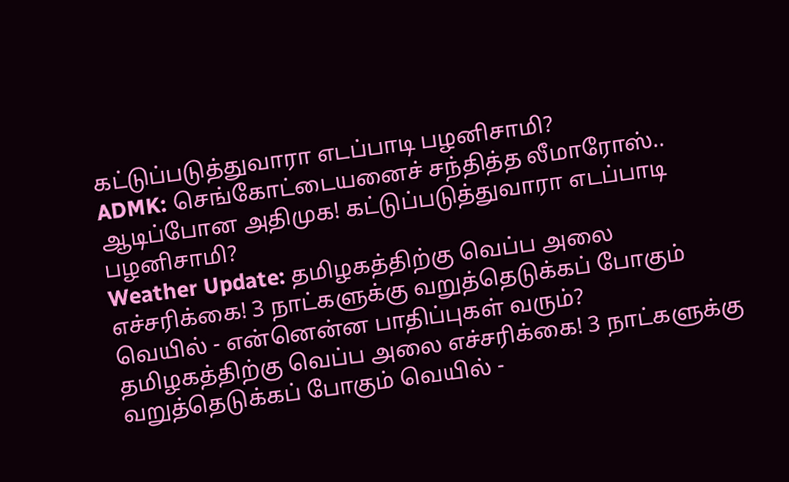கட்டுப்படுத்துவாரா எடப்பாடி பழனிசாமி?
ADMK: செங்கோட்டையனைச் சந்தித்த லீமாரோஸ்.. ஆடிப்போன அதிமுக! கட்டுப்படுத்துவாரா எடப்பாடி பழனிசாமி?
Weather Update: தமிழகத்திற்கு வெப்ப அலை எச்சரிக்கை! 3 நாட்களுக்கு வறுத்தெடுக்கப் போகும் வெயில் - என்னென்ன பாதிப்புகள் வரும்?
தமிழகத்திற்கு வெப்ப அலை எச்சரிக்கை! 3 நாட்களுக்கு வறுத்தெடுக்கப் போகும் வெயில் -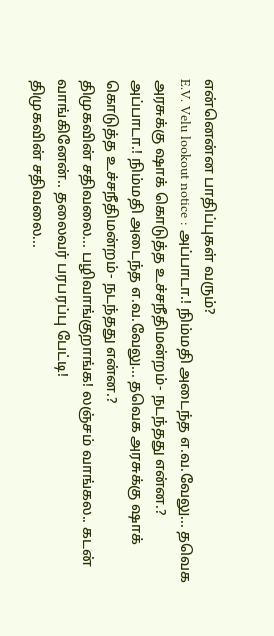என்னென்ன பாதிப்புகள் வரும்?
E.V. Velu lookout notice : அப்பாடா.! நிம்மதி அடைந்த எ.வ.வேலு... தவெக அரசுக்கு ஷாக் கொடுத்த உச்சநீதிமன்றம்- நடந்தது என்ன.?
அப்பாடா.! நிம்மதி அடைந்த எ.வ.வேலு... தவெக அரசுக்கு ஷாக் கொடுத்த உச்சநீதிமன்றம்- நடந்தது என்ன.?
திமுகவின் சதிவலை... பழிவாங்குறாங்க! லஞ்சம் வாங்கல.. கடன் வாங்கினேன்.. தலைவர் பரபரப்பு பேட்டி!
திமுகவின் சதிவலை...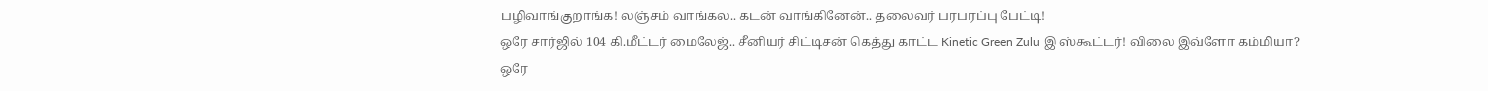பழிவாங்குறாங்க! லஞ்சம் வாங்கல.. கடன் வாங்கினேன்.. தலைவர் பரபரப்பு பேட்டி!
ஒரே சார்ஜில் 104 கி.மீட்டர் மைலேஜ்.. சீனியர் சிட்டிசன் கெத்து காட்ட Kinetic Green Zulu இ ஸ்கூட்டர்! விலை இவ்ளோ கம்மியா?
ஒரே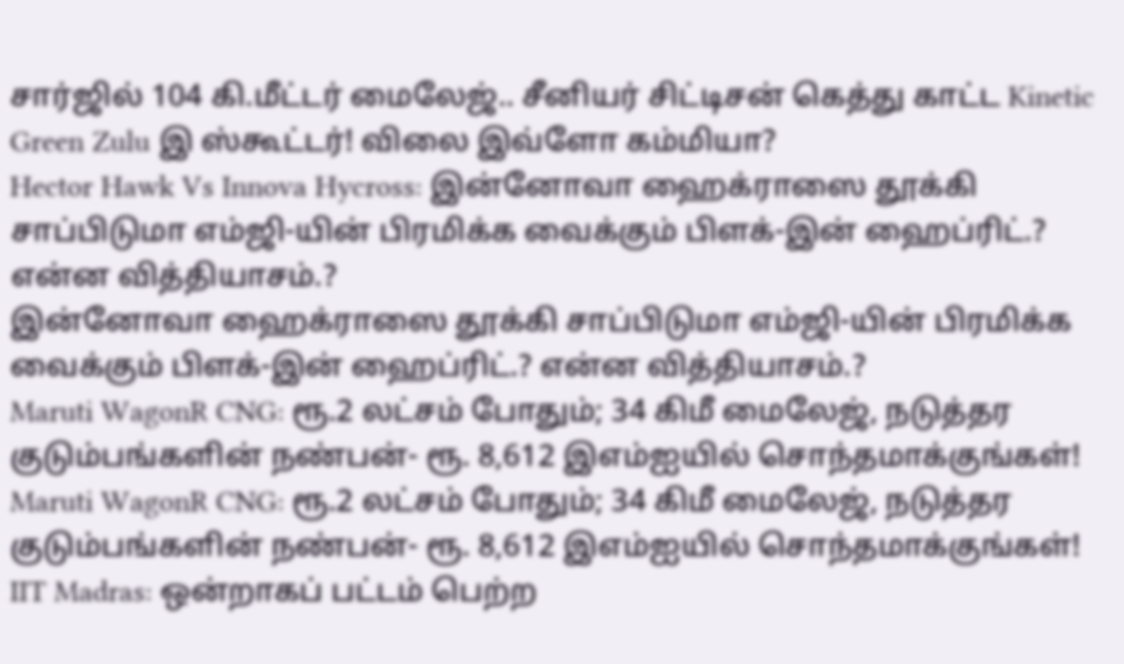சார்ஜில் 104 கி.மீட்டர் மைலேஜ்.. சீனியர் சிட்டிசன் கெத்து காட்ட Kinetic Green Zulu இ ஸ்கூட்டர்! விலை இவ்ளோ கம்மியா?
Hector Hawk Vs Innova Hycross: இன்னோவா ஹைக்ராஸை தூக்கி சாப்பிடுமா எம்ஜி-யின் பிரமிக்க வைக்கும் பிளக்-இன் ஹைப்ரிட்.? என்ன வித்தியாசம்.?
இன்னோவா ஹைக்ராஸை தூக்கி சாப்பிடுமா எம்ஜி-யின் பிரமிக்க வைக்கும் பிளக்-இன் ஹைப்ரிட்.? என்ன வித்தியாசம்.?
Maruti WagonR CNG: ரூ.2 லட்சம் போதும்; 34 கிமீ மைலேஜ், நடுத்தர குடும்பங்களின் நண்பன்- ரூ. 8,612 இஎம்ஐயில் சொந்தமாக்குங்கள்!
Maruti WagonR CNG: ரூ.2 லட்சம் போதும்; 34 கிமீ மைலேஜ், நடுத்தர குடும்பங்களின் நண்பன்- ரூ. 8,612 இஎம்ஐயில் சொந்தமாக்குங்கள்!
IIT Madras: ஒன்றாகப் பட்டம் பெற்ற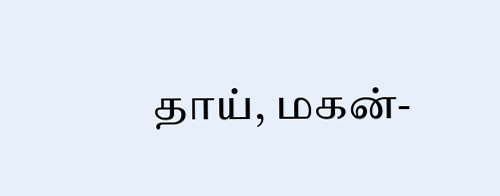தாய், மகன்-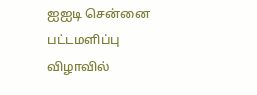ஐஐடி சென்னை பட்டமளிப்பு விழாவில்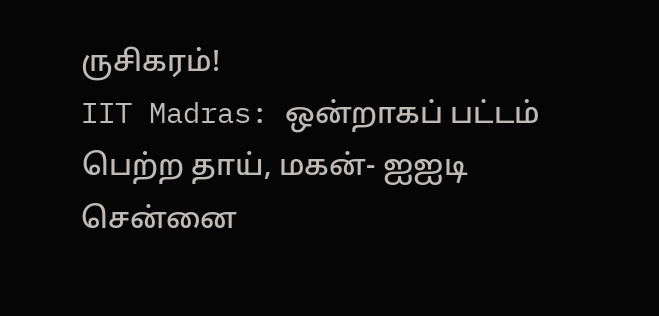ருசிகரம்!
IIT Madras: ஒன்றாகப் பட்டம் பெற்ற தாய், மகன்- ஐஐடி சென்னை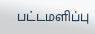பட்டமளிப்பு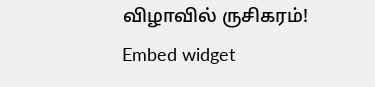விழாவில் ருசிகரம்!
Embed widget